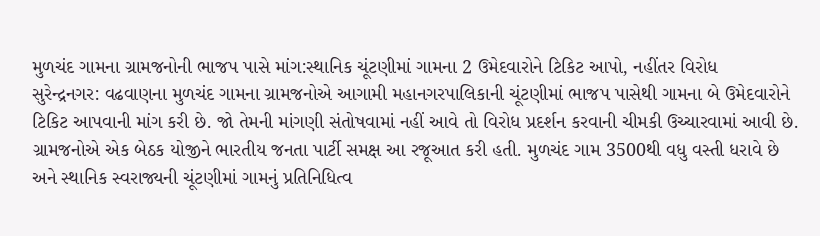મુળચંદ ગામના ગ્રામજનોની ભાજપ પાસે માંગ:સ્થાનિક ચૂંટણીમાં ગામના 2 ઉમેદવારોને ટિકિટ આપો, નહીંતર વિરોધ
સુરેન્દ્રનગર: વઢવાણના મુળચંદ ગામના ગ્રામજનોએ આગામી મહાનગરપાલિકાની ચૂંટણીમાં ભાજપ પાસેથી ગામના બે ઉમેદવારોને ટિકિટ આપવાની માંગ કરી છે. જો તેમની માંગણી સંતોષવામાં નહીં આવે તો વિરોધ પ્રદર્શન કરવાની ચીમકી ઉચ્ચારવામાં આવી છે. ગ્રામજનોએ એક બેઠક યોજીને ભારતીય જનતા પાર્ટી સમક્ષ આ રજૂઆત કરી હતી. મુળચંદ ગામ 3500થી વધુ વસ્તી ધરાવે છે અને સ્થાનિક સ્વરાજ્યની ચૂંટણીમાં ગામનું પ્રતિનિધિત્વ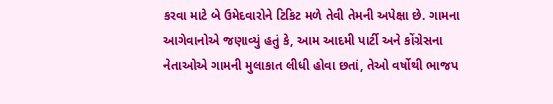કરવા માટે બે ઉમેદવારોને ટિકિટ મળે તેવી તેમની અપેક્ષા છે. ગામના આગેવાનોએ જણાવ્યું હતું કે, આમ આદમી પાર્ટી અને કોંગ્રેસના નેતાઓએ ગામની મુલાકાત લીધી હોવા છતાં, તેઓ વર્ષોથી ભાજપ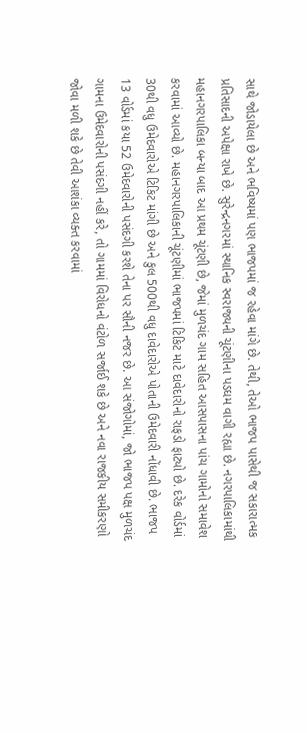સાથે જોડાયેલા છે અને ભવિષ્યમાં પણ ભાજપમાં જ રહેવા માંગે છે. તેથી, તેઓ ભાજપ પાસેથી જ સકારાત્મક પ્રતિસાદની અપેક્ષા રાખે છે. સુરેન્દ્રનગરમાં સ્થાનિક સ્વરાજ્યની ચૂંટણીના પડઘમ વાગી રહ્યા છે. નગરપાલિકામાંથી મહાનગરપાલિકા બન્યા બાદ આ પ્રથમ ચૂંટણી છે, જેમાં મુળચંદ ગામ સહિત આસપાસના પાંચ ગામોનો સમાવેશ કરવામાં આવ્યો છે. મહાનગરપાલિકાની ચૂંટણીમાં ભાજપમાં ટિકિટ માટે દાવેદારોનો રાફડો ફાટ્યો છે. દરેક વોર્ડમાં 30થી વધુ ઉમેદવારોએ ટિકિટ માંગી છે અને કુલ 500થી વધુ દાવેદારોએ પોતાની ઉમેદવારી નોંધાવી છે. ભાજપ 13 વોર્ડમાં કયા 52 ઉમેદવારોની પસંદગી કરશે તેના પર સૌની નજર છે. આ સંજોગોમાં, જો ભાજપ પક્ષ મુળચંદ ગામના ઉમેદવારોની પસંદગી નહીં કરે, તો ગામમાં વિરોધનો વંટોળ સર્જાઈ શકે છે અને નવા રાજકીય સમીકરણો જોવા મળી શકે છે તેવી આશંકા વ્યક્ત કરવામાં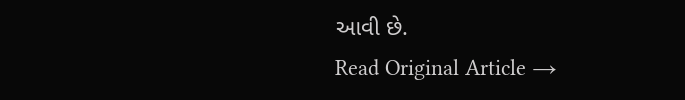આવી છે.
Read Original Article →